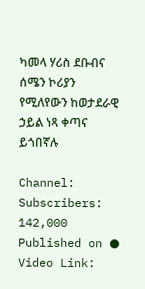ካመላ ሃሪስ ደቡብና ሰሜን ኮሪያን የሚለየውን ከወታደራዊ ኃይል ነጻ ቀጣና ይጎበኛሉ

Channel:
Subscribers:
142,000
Published on ● Video Link: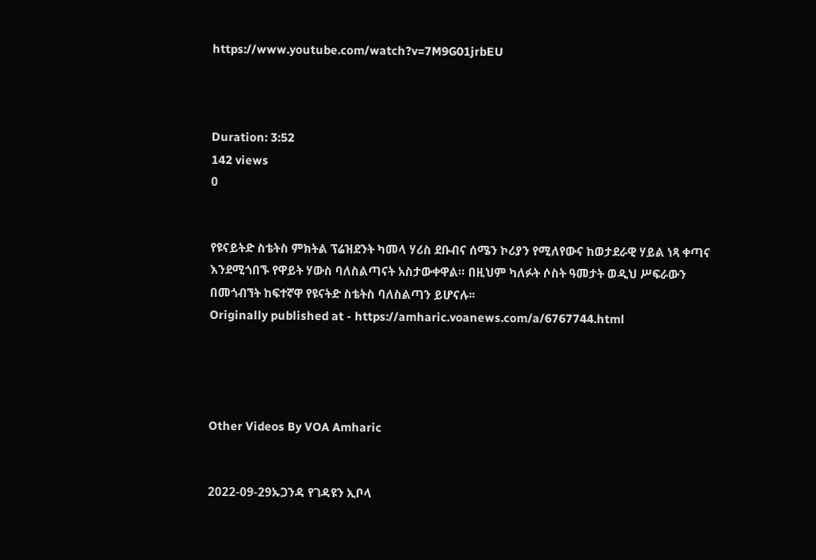https://www.youtube.com/watch?v=7M9G01jrbEU



Duration: 3:52
142 views
0


የዩናይትድ ስቴትስ ምክትል ፕሬዝደንት ካመላ ሃሪስ ደቡብና ሰሜን ኮሪያን የሚለየውና ከወታደራዊ ሃይል ነጻ ቀጣና እንደሚጎበኙ የዋይት ሃውስ ባለስልጣናት አስታውቀዋል። በዚህም ካለፉት ሶስት ዓመታት ወዲህ ሥፍራውን በመጎብኘት ከፍተኛዋ የዩናትድ ስቴትስ ባለስልጣን ይሆናሉ፡፡
Originally published at - https://amharic.voanews.com/a/6767744.html




Other Videos By VOA Amharic


2022-09-29ኡጋንዳ የገዳዩን ኢቦላ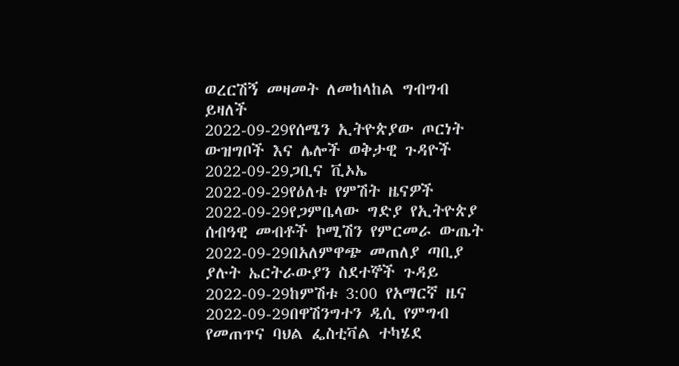ወረርሽኝ መዛመት ለመከላከል ግብግብ ይዛለች
2022-09-29የሰሜን ኢትዮጵያው ጦርነት ውዝግቦች እና ሌሎች ወቅታዊ ጉዳዮች
2022-09-29ጋቢና ቪኦኤ
2022-09-29የዕለቱ የምሽት ዜናዎች
2022-09-29የጋምቤላው ግድያ የኢትዮጵያ ሰብዓዊ መብቶች ኮሚሽን የምርመራ ውጤት
2022-09-29በአለምዋጭ መጠለያ ጣቢያ ያሉት ኤርትራውያን ስደተኞች ጉዳይ
2022-09-29ከምሽቱ 3:00 የአማርኛ ዜና
2022-09-29በዋሽንግተን ዲሲ የምግብ የመጠጥና ባህል ፌስቲቫል ተካሄደ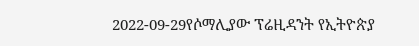2022-09-29የሶማሊያው ፕሬዚዳንት የኢትዮጵያ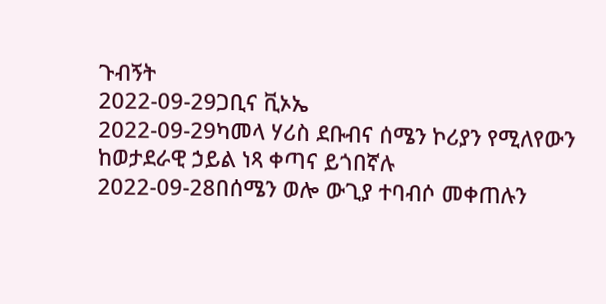ጉብኝት
2022-09-29ጋቢና ቪኦኤ
2022-09-29ካመላ ሃሪስ ደቡብና ሰሜን ኮሪያን የሚለየውን ከወታደራዊ ኃይል ነጻ ቀጣና ይጎበኛሉ
2022-09-28በሰሜን ወሎ ውጊያ ተባብሶ መቀጠሉን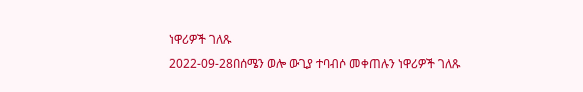ነዋሪዎች ገለጹ
2022-09-28በሰሜን ወሎ ውጊያ ተባብሶ መቀጠሉን ነዋሪዎች ገለጹ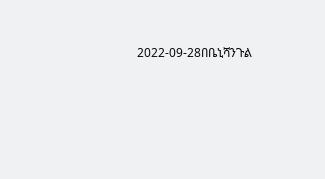2022-09-28በቤኒሻንጉል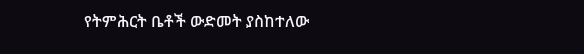የትምሕርት ቤቶች ውድመት ያስከተለው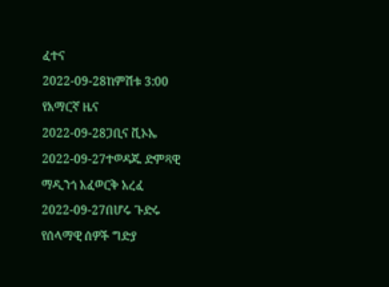ፈተና
2022-09-28ከምሽቱ 3:00 የአማርኛ ዜና
2022-09-28ጋቢና ቪኦኤ
2022-09-27ተወዳጁ ድምጻዊ ማዲንጎ አፈወርቅ አረፈ
2022-09-27በሆሩ ጉድሩ የሰላማዊ ሰዎች ግድያ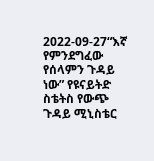2022-09-27“እኛ የምንደግፈው የሰላምን ጉዳይ ነው” የዩናይትድ ስቴትስ የውጭ ጉዳይ ሚኒስቴር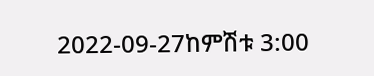2022-09-27ከምሽቱ 3:00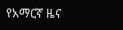የአማርኛ ዜና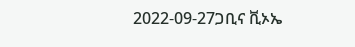2022-09-27ጋቢና ቪኦኤ